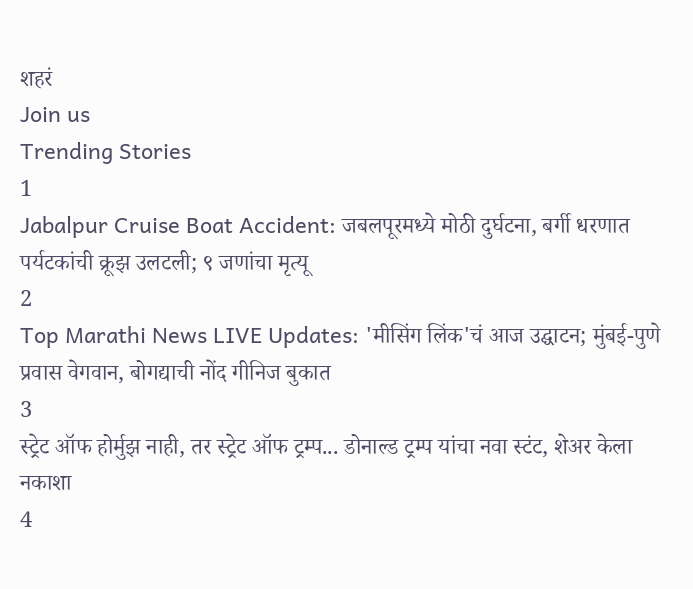शहरं
Join us
Trending Stories
1
Jabalpur Cruise Boat Accident: जबलपूरमध्ये मोठी दुर्घटना, बर्गी धरणात पर्यटकांची क्रूझ उलटली; ९ जणांचा मृत्यू
2
Top Marathi News LIVE Updates: 'मीसिंग लिंक'चं आज उद्घाटन; मुंबई-पुणे प्रवास वेगवान, बोगद्याची नोंद गीनिज बुकात
3
स्ट्रेट ऑफ होर्मुझ नाही, तर स्ट्रेट ऑफ ट्रम्प... डोनाल्ड ट्रम्प यांचा नवा स्टंट, शेअर केला नकाशा
4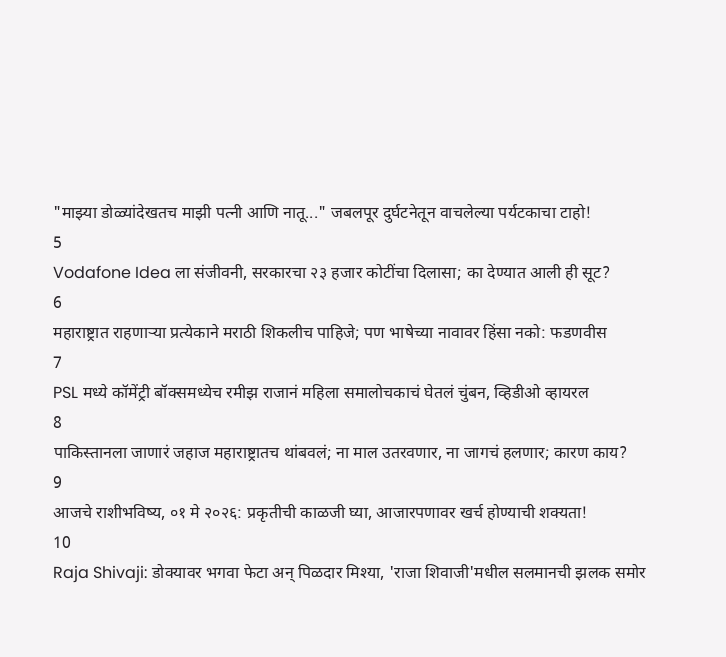"माझ्या डोळ्यांदेखतच माझी पत्नी आणि नातू..." जबलपूर दुर्घटनेतून वाचलेल्या पर्यटकाचा टाहो!
5
Vodafone Idea ला संजीवनी, सरकारचा २३ हजार कोटींचा दिलासा; का देण्यात आली ही सूट?
6
महाराष्ट्रात राहणाऱ्या प्रत्येकाने मराठी शिकलीच पाहिजे; पण भाषेच्या नावावर हिंसा नको: फडणवीस
7
PSL मध्ये कॉमेंट्री बॉक्समध्येच रमीझ राजानं महिला समालोचकाचं घेतलं चुंबन, व्हिडीओ व्हायरल
8
पाकिस्तानला जाणारं जहाज महाराष्ट्रातच थांबवलं; ना माल उतरवणार, ना जागचं हलणार; कारण काय?
9
आजचे राशीभविष्य, ०१ मे २०२६: प्रकृतीची काळजी घ्या, आजारपणावर खर्च होण्याची शक्यता!
10
Raja Shivaji: डोक्यावर भगवा फेटा अन् पिळदार मिश्या, 'राजा शिवाजी'मधील सलमानची झलक समोर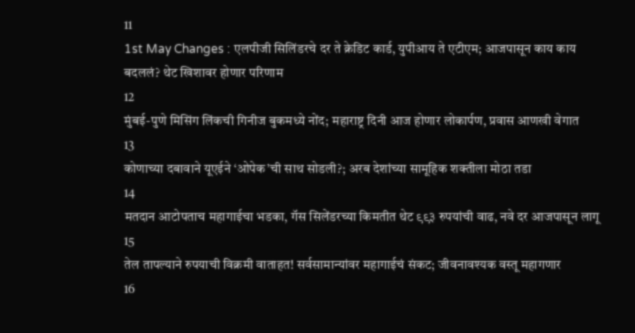11
1st May Changes : एलपीजी सिलिंडरचे दर ते क्रेडिट कार्ड, युपीआय ते एटीएम; आजपासून काय काय बदललं? थेट खिशावर होणार परिणाम
12
मुंबई-पुणे मिसिंग लिंकची गिनीज बुकमध्ये नोंद; महाराष्ट्र दिनी आज होणार लोकार्पण, प्रवास आणखी वेगात
13
कोणाच्या दबावाने यूएईने ‘ओपेक’ची साथ सोडली?; अरब देशांच्या सामूहिक शक्तीला मोठा तडा
14
मतदान आटोपताच महागाईचा भडका, गॅस सिलेंडरच्या किमतीत थेट ९९३ रुपयांची वाढ, नवे दर आजपासून लागू
15
तेल तापल्याने रुपयाची विक्रमी वाताहत! सर्वसामान्यांवर महागाईचं संकट; जीवनावश्यक वस्तू महागणार
16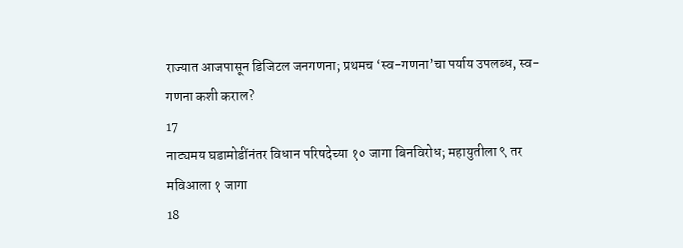राज्यात आजपासून डिजिटल जनगणना; प्रथमच ‘स्व-गणना’चा पर्याय उपलब्ध, स्व-गणना कशी कराल?
17
नाट्यमय घडामोडींनंतर विधान परिषदेच्या १० जागा बिनविरोध; महायुतीला ९ तर मविआला १ जागा
18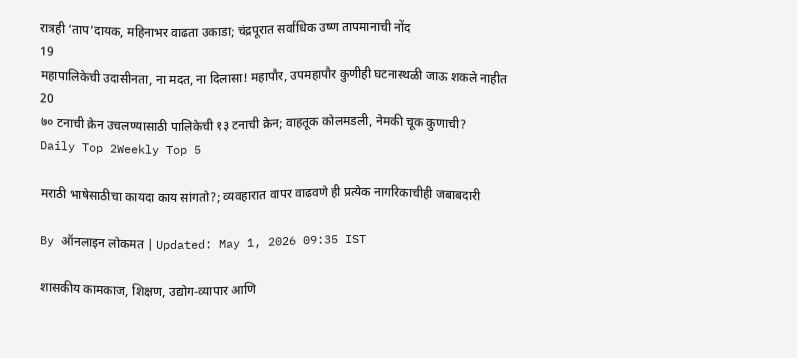रात्रही ‘ताप’दायक, महिनाभर वाढता उकाडा; चंद्रपूरात सर्वाधिक उष्ण तापमानाची नोंद
19
महापालिकेची उदासीनता, ना मदत, ना दिलासा! महापौर, उपमहापौर कुणीही घटनास्थळी जाऊ शकले नाहीत
20
७० टनाची क्रेन उचलण्यासाठी पालिकेची १३ टनाची क्रेन; वाहतूक कोलमडली, नेमकी चूक कुणाची?
Daily Top 2Weekly Top 5

मराठी भाषेसाठीचा कायदा काय सांगतो?; व्यवहारात वापर वाढवणे ही प्रत्येक नागरिकाचीही जबाबदारी

By ऑनलाइन लोकमत | Updated: May 1, 2026 09:35 IST

शासकीय कामकाज, शिक्षण, उद्योग-व्यापार आणि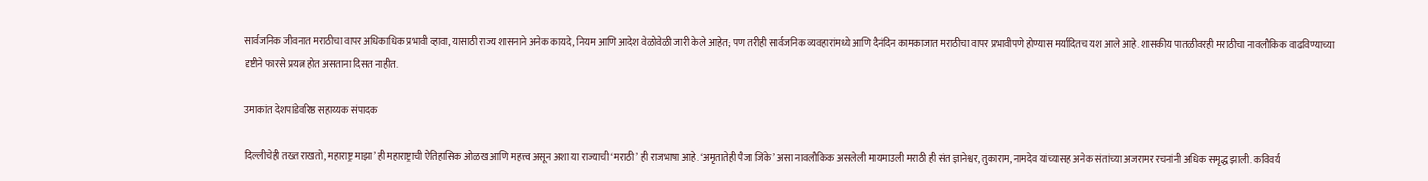सार्वजनिक जीवनात मराठीचा वापर अधिकाधिक प्रभावी व्हावा, यासाठी राज्य शासनाने अनेक कायदे, नियम आणि आदेश वेळोवेळी जारी केले आहेत; पण तरीही सार्वजनिक व्यवहारांमध्ये आणि दैनंदिन कामकाजात मराठीचा वापर प्रभावीपणे होण्यास मर्यादितच यश आले आहे. शासकीय पातळीवरही मराठीचा नावलौकिक वाढविण्याच्या दृष्टीने फारसे प्रयत्न होत असताना दिसत नाहीत.

उमाकांत देशपांडेवरिष्ठ सहाय्यक संपादक

दिल्लीचेही तख्त राखतो, महाराष्ट्र माझा’ ही महाराष्ट्राची ऐतिहासिक ओळख आणि महत्त्व असून अशा या राज्याची ‘मराठी’ ही राजभाषा आहे. ‘अमृतातेही पैजा जिंके’ असा नावलौकिक असलेली मायमाउली मराठी ही संत ज्ञानेश्वर, तुकाराम, नामदेव यांच्यासह अनेक संतांच्या अजरामर रचनांनी अधिक समृद्ध झाली. कविवर्य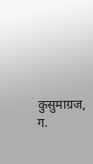कुसुमाग्रज, ग.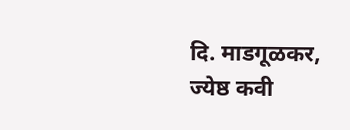दि. माडगूळकर, ज्येष्ठ कवी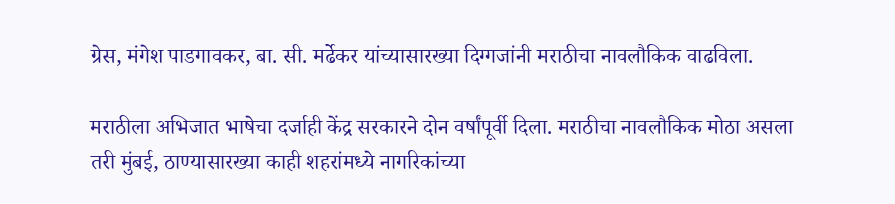ग्रेस, मंगेश पाडगावकर, बा. सी. मर्ढेकर यांच्यासारख्या दिग्गजांनी मराठीचा नावलौकिक वाढविला.

मराठीला अभिजात भाषेचा दर्जाही केंद्र सरकारने दोन वर्षांपूर्वी दिला. मराठीचा नावलौकिक मोठा असला तरी मुंबई, ठाण्यासारख्या काही शहरांमध्ये नागरिकांच्या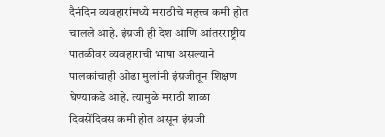दैनंदिन व्यवहारांमध्ये मराठीचे महत्त्व कमी होत चालले आहे. इंग्रजी ही देश आणि आंतरराष्ट्रीय पातळीवर व्यवहाराची भाषा असल्याने पालकांचाही ओढा मुलांनी इंग्रजीतून शिक्षण घेण्याकडे आहे. त्यामुळे मराठी शाळा दिवसेंदिवस कमी होत असून इंग्रजी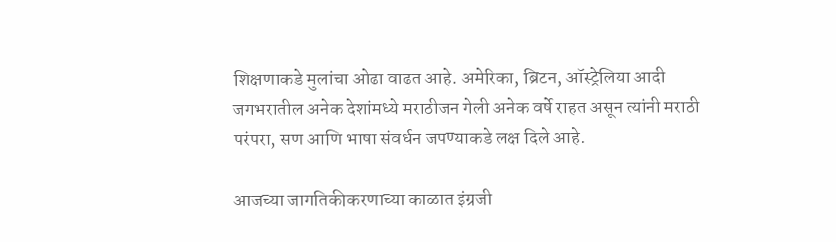शिक्षणाकडे मुलांचा ओढा वाढत आहे. अमेरिका, ब्रिटन, ऑस्ट्रेलिया आदी जगभरातील अनेक देशांमध्ये मराठीजन गेली अनेक वर्षे राहत असून त्यांनी मराठी परंपरा, सण आणि भाषा संवर्धन जपण्याकडे लक्ष दिले आहे.

आजच्या जागतिकीकरणाच्या काळात इंग्रजी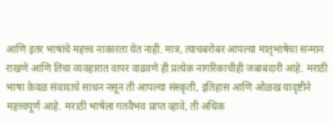आणि इतर भाषांचे महत्त्व नाकारता येत नाही. मात्र, त्याचबरोबर आपल्या मातृभाषेचा सन्मान राखणे आणि तिचा व्यवहारात वापर वाढवणे ही प्रत्येक नागरिकाचीही जबाबदारी आहे. मराठी भाषा केवळ संवादाचे साधन नसून ती आपल्या संस्कृती, इतिहास आणि ओळख यादृष्टीने महत्त्वपूर्ण आहे. मराठी भाषेला गतवैभव प्राप्त व्हावे, ती अधिक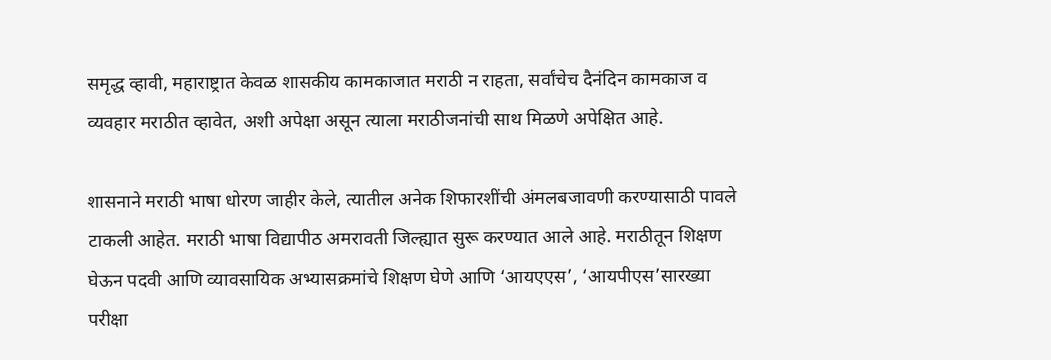समृद्ध व्हावी, महाराष्ट्रात केवळ शासकीय कामकाजात मराठी न राहता, सर्वांचेच दैनंदिन कामकाज व व्यवहार मराठीत व्हावेत, अशी अपेक्षा असून त्याला मराठीजनांची साथ मिळणे अपेक्षित आहे.

शासनाने मराठी भाषा धोरण जाहीर केले, त्यातील अनेक शिफारशींची अंमलबजावणी करण्यासाठी पावले टाकली आहेत. मराठी भाषा विद्यापीठ अमरावती जिल्ह्यात सुरू करण्यात आले आहे. मराठीतून शिक्षण घेऊन पदवी आणि व्यावसायिक अभ्यासक्रमांचे शिक्षण घेणे आणि ‘आयएएस’, ‘आयपीएस’सारख्या परीक्षा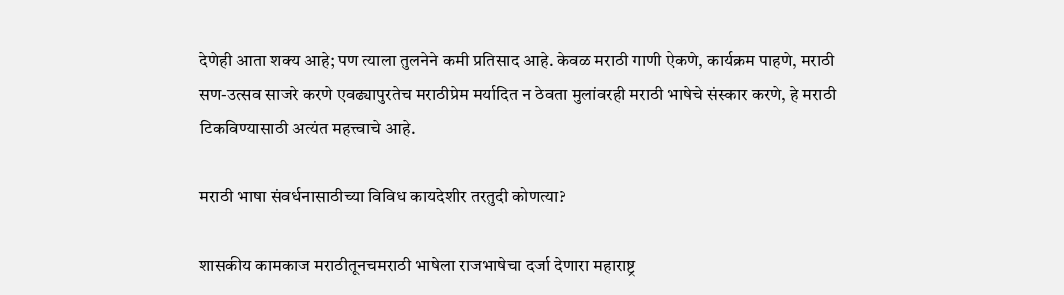देणेही आता शक्य आहे; पण त्याला तुलनेने कमी प्रतिसाद आहे. केवळ मराठी गाणी ऐकणे, कार्यक्रम पाहणे, मराठी सण-उत्सव साजरे करणे एवढ्यापुरतेच मराठीप्रेम मर्यादित न ठेवता मुलांवरही मराठी भाषेचे संस्कार करणे, हे मराठी टिकविण्यासाठी अत्यंत महत्त्वाचे आहे.

मराठी भाषा संवर्धनासाठीच्या विविध कायदेशीर तरतुदी कोणत्या?

शासकीय कामकाज मराठीतूनचमराठी भाषेला राजभाषेचा दर्जा देणारा महाराष्ट्र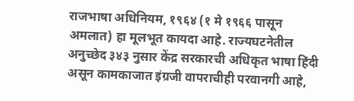राजभाषा अधिनियम, १९६४ (१ मे १९६६ पासून अमलात) हा मूलभूत कायदा आहे. राज्यघटनेतील अनुच्छेद ३४३ नुसार केंद्र सरकारची अधिकृत भाषा हिंदी असून कामकाजात इंग्रजी वापराचीही परवानगी आहे,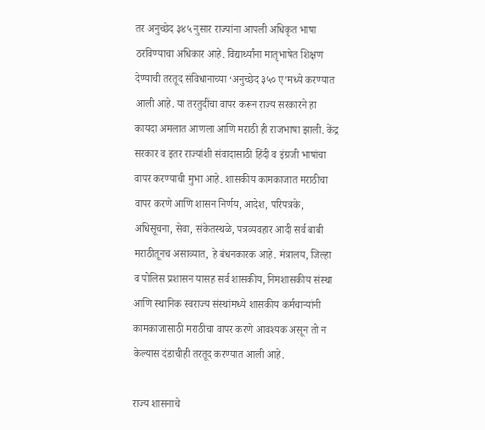तर अनुच्छेद ३४५ नुसार राज्यांना आपली अधिकृत भाषा ठरविण्याचा अधिकार आहे. विद्यार्थ्यांना मातृभाषेत शिक्षण देण्याची तरतूद संविधानाच्या ‘अनुच्छेद ३५० ए’मध्ये करण्यात आली आहे. या तरतुदींचा वापर करून राज्य सरकारने हा कायदा अमलात आणला आणि मराठी ही राजभाषा झाली. केंद्र सरकार व इतर राज्यांशी संवादासाठी हिंदी व इंग्रजी भाषांचा वापर करण्याची मुभा आहे. शासकीय कामकाजात मराठीचा वापर करणे आणि शासन निर्णय, आदेश, परिपत्रके, अधिसूचना, सेवा, संकेतस्थळे, पत्रव्यवहार आदी सर्व बाबी मराठीतूनच असाव्यात, हे बंधनकारक आहे. मंत्रालय, जिल्हा व पोलिस प्रशासन यासह सर्व शासकीय, निमशासकीय संस्था आणि स्थानिक स्वराज्य संस्थांमध्ये शासकीय कर्मचाऱ्यांनी कामकाजासाठी मराठीचा वापर करणे आवश्यक असून तो न केल्यास दंडाचीही तरतूद करण्यात आली आहे.

राज्य शासनाचे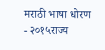मराठी भाषा धोरण - २०१५राज्य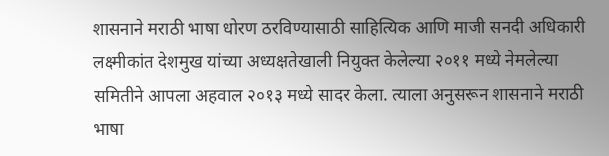शासनाने मराठी भाषा धोरण ठरविण्यासाठी साहित्यिक आणि माजी सनदी अधिकारी लक्ष्मीकांत देशमुख यांच्या अध्यक्षतेखाली नियुक्त केलेल्या २०११ मध्ये नेमलेल्या समितीने आपला अहवाल २०१३ मध्ये सादर केला. त्याला अनुसरून शासनाने मराठी भाषा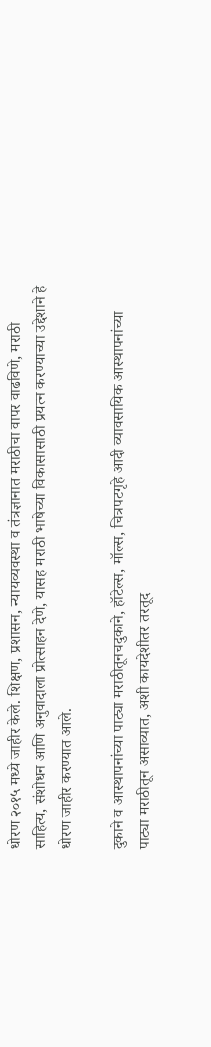धोरण २०१५ मध्ये जाहीर केले. शिक्षण, प्रशासन, न्यायव्यवस्था व तंत्रज्ञानात मराठीचा वापर वाढविणे, मराठी साहित्य, संशोधन आणि अनुवादाला प्रोत्साहन देणे, यासह मराठी भाषेच्या विकासासाठी प्रयत्न करण्याच्या उद्देशाने हे धोरण जाहीर करण्यात आले.

दुकाने व आस्थापनांच्या पाट्या मराठीतूनचदुकाने, हॉटेल्स, मॉल्स, चित्रपटगृहे आदी व्यावसायिक आस्थापनांच्या पाट्या मराठीतून असाव्यात, अशी कायदेशीतर तरतूद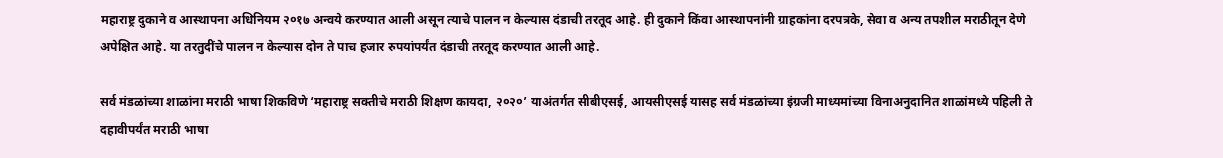महाराष्ट्र दुकाने व आस्थापना अधिनियम २०१७ अन्वये करण्यात आली असून त्याचे पालन न केल्यास दंडाची तरतूद आहे. ही दुकाने किंवा आस्थापनांनी ग्राहकांना दरपत्रके, सेवा व अन्य तपशील मराठीतून देणे अपेक्षित आहे. या तरतुदींचे पालन न केल्यास दोन ते पाच हजार रुपयांपर्यंत दंडाची तरतूद करण्यात आली आहे.

सर्व मंडळांच्या शाळांना मराठी भाषा शिकविणे ‘महाराष्ट्र सक्तीचे मराठी शिक्षण कायदा, २०२०’ याअंतर्गत सीबीएसई, आयसीएसई यासह सर्व मंडळांच्या इंग्रजी माध्यमांच्या विनाअनुदानित शाळांमध्ये पहिली ते दहावीपर्यंत मराठी भाषा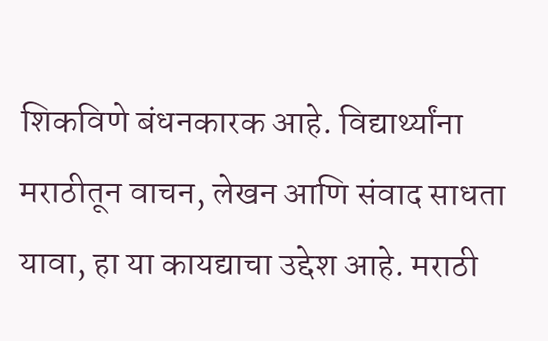शिकविणे बंधनकारक आहे. विद्यार्थ्यांना मराठीतून वाचन, लेखन आणि संवाद साधता यावा, हा या कायद्याचा उद्देश आहे. मराठी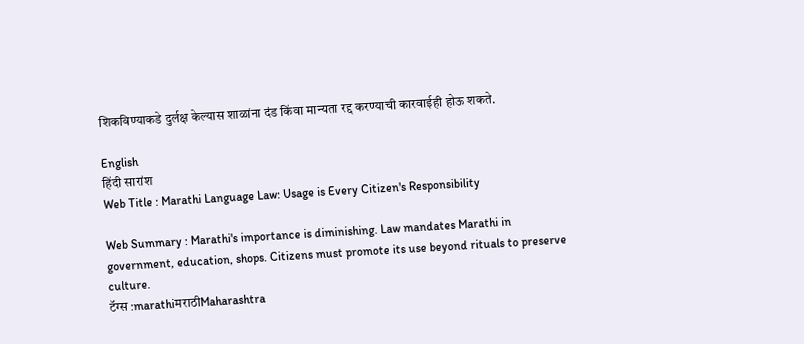शिकविण्याकडे दुर्लक्ष केल्यास शाळांना दंड किंवा मान्यता रद्द करण्याची कारवाईही होऊ शकते.

English
हिंदी सारांश
Web Title : Marathi Language Law: Usage is Every Citizen's Responsibility

Web Summary : Marathi's importance is diminishing. Law mandates Marathi in government, education, shops. Citizens must promote its use beyond rituals to preserve culture.
टॅग्स :marathiमराठीMaharashtra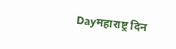Dayमहाराष्ट्र दिन